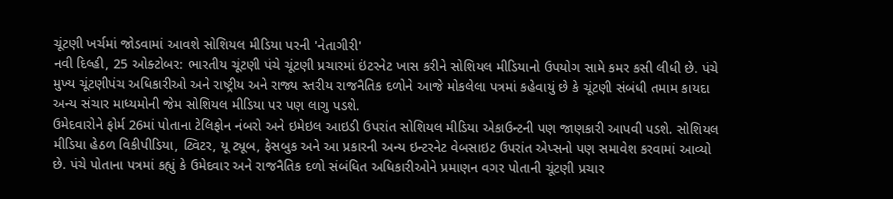ચૂંટણી ખર્ચમાં જોડવામાં આવશે સોશિયલ મીડિયા પરની 'નેતાગીરી'
નવી દિલ્હી, 25 ઓક્ટોબર: ભારતીય ચૂંટણી પંચે ચૂંટણી પ્રચારમાં ઇંટરનેટ ખાસ કરીને સોશિયલ મીડિયાનો ઉપયોગ સામે કમર કસી લીધી છે. પંચે મુખ્ય ચૂંટણીપંચ અધિકારીઓ અને રાષ્ટ્રીય અને રાજ્ય સ્તરીય રાજનૈતિક દળોને આજે મોકલેલા પત્રમાં કહેવાયું છે કે ચૂંટણી સંબંધી તમામ કાયદા અન્ય સંચાર માધ્યમોની જેમ સોશિયલ મીડિયા પર પણ લાગુ પડશે.
ઉમેદવારોને ફોર્મ 26માં પોતાના ટેલિફોન નંબરો અને ઇમેઇલ આઇડી ઉપરાંત સોશિયલ મીડિયા એકાઉન્ટની પણ જાણકારી આપવી પડશે. સોશિયલ મીડિયા હેઠળ વિકીપીડિયા, ટ્વિટર, યૂ ટ્યૂબ, ફેસબુક અને આ પ્રકારની અન્ય ઇન્ટરનેટ વેબસાઇટ ઉપરાંત એપ્સનો પણ સમાવેશ કરવામાં આવ્યો છે. પંચે પોતાના પત્રમાં કહ્યું કે ઉમેદવાર અને રાજનૈતિક દળો સંબંધિત અધિકારીઓને પ્રમાણન વગર પોતાની ચૂંટણી પ્રચાર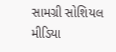સામગ્રી સોશિયલ મીડિયા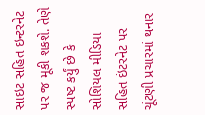સાઇટ સહિત ઇન્ટરનેટ પર જ મૂકી શકશે. તેણે સ્પષ્ટ કર્યું છે કે સોશિયલ મીડિયા સહિત ઇંટરનેટ પર ચૂંટણી પ્રચારમાં થનાર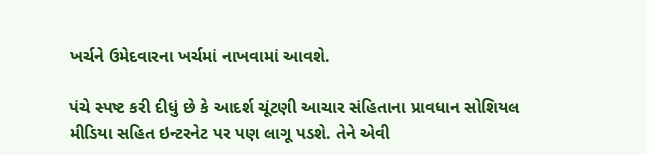ખર્ચને ઉમેદવારના ખર્ચમાં નાખવામાં આવશે.

પંચે સ્પષ્ટ કરી દીધું છે કે આદર્શ ચૂંટણી આચાર સંહિતાના પ્રાવધાન સોશિયલ મીડિયા સહિત ઇન્ટરનેટ પર પણ લાગૂ પડશે. તેને એવી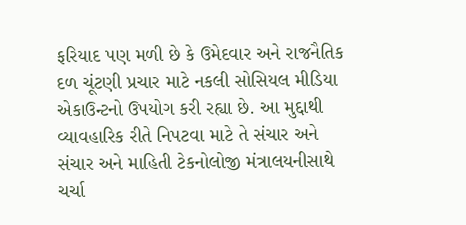ફરિયાદ પણ મળી છે કે ઉમેદવાર અને રાજનૈતિક દળ ચૂંટણી પ્રચાર માટે નકલી સોસિયલ મીડિયા એકાઉન્ટનો ઉપયોગ કરી રહ્યા છે. આ મુદ્દાથી વ્યાવહારિક રીતે નિપટવા માટે તે સંચાર અને સંચાર અને માહિતી ટેકનોલોજી મંત્રાલયનીસાથે ચર્ચા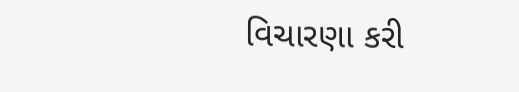વિચારણા કરી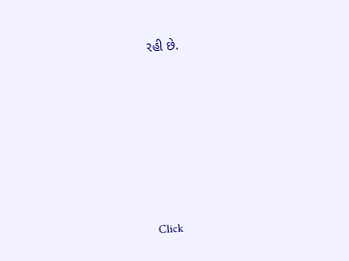રહી છે.












Click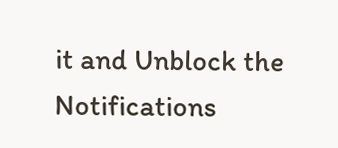it and Unblock the Notifications